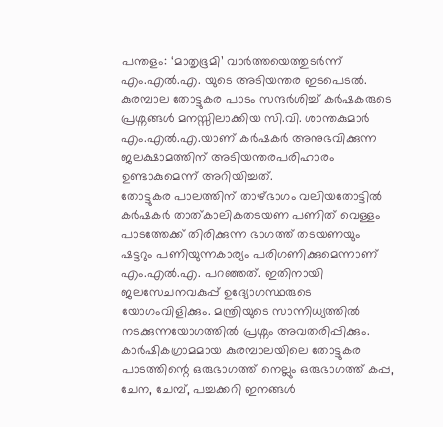പന്തളം: ‘മാതൃഭൂമി’ വാർത്തയെത്തുടർന്ന് എം.എൽ.എ. യുടെ അടിയന്തര ഇടപെടൽ. കുരമ്പാല തോട്ടുകര പാടം സന്ദർശിച്ച് കർഷകരുടെ പ്രശ്നങ്ങൾ മനസ്സിലാക്കിയ സി.വി. ശാന്തകുമാർ എം.എൽ.എ.യാണ് കർഷകർ അനുഭവിക്കുന്ന ജലക്ഷാമത്തിന് അടിയന്തരപരിഹാരം ഉണ്ടാകുമെന്ന് അറിയിച്ചത്.
തോട്ടുകര പാലത്തിന് താഴ്ഭാഗം വലിയതോട്ടിൽ കർഷകർ താത്കാലികതടയണ പണിത് വെള്ളം പാടത്തേക്ക് തിരിക്കുന്ന ഭാഗത്ത് തടയണയും ഷട്ടറും പണിയുന്നകാര്യം പരിഗണിക്കുമെന്നാണ് എം.എൽ.എ. പറഞ്ഞത്. ഇതിനായി ജലസേചനവകുപ്പ് ഉദ്യോഗസ്ഥരുടെ യോഗംവിളിക്കും. മന്ത്രിയുടെ സാന്നിധ്യത്തിൽ നടക്കുന്നയോഗത്തിൽ പ്രശ്നം അവതരിപ്പിക്കും.
കാർഷികഗ്രാമമായ കുരമ്പാലയിലെ തോട്ടുകര പാടത്തിന്റെ ഒരുഭാഗത്ത് നെല്ലും ഒരുഭാഗത്ത് കപ്പ, ചേന, ചേമ്പ്, പച്ചക്കറി ഇനങ്ങൾ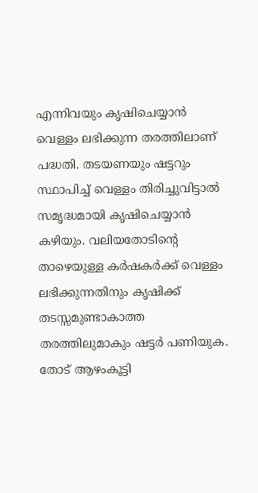എന്നിവയും കൃഷിചെയ്യാൻ വെള്ളം ലഭിക്കുന്ന തരത്തിലാണ് പദ്ധതി. തടയണയും ഷട്ടറും സ്ഥാപിച്ച് വെള്ളം തിരിച്ചുവിട്ടാൽ സമൃദ്ധമായി കൃഷിചെയ്യാൻ കഴിയും. വലിയതോടിന്റെ താഴെയുള്ള കർഷകർക്ക് വെള്ളം ലഭിക്കുന്നതിനും കൃഷിക്ക് തടസ്സമുണ്ടാകാത്ത തരത്തിലുമാകും ഷട്ടർ പണിയുക. തോട് ആഴംകൂട്ടി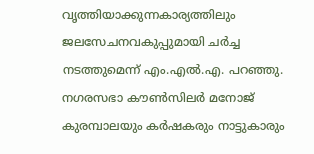വൃത്തിയാക്കുന്നകാര്യത്തിലും ജലസേചനവകുപ്പുമായി ചർച്ച നടത്തുമെന്ന് എം.എൽ.എ. പറഞ്ഞു. നഗരസഭാ കൗൺസിലർ മനോജ് കുരമ്പാലയും കർഷകരും നാട്ടുകാരും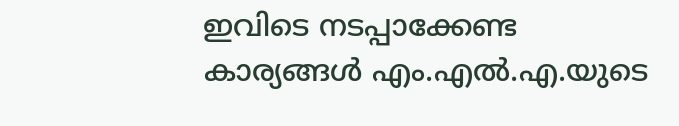ഇവിടെ നടപ്പാക്കേണ്ട കാര്യങ്ങൾ എം.എൽ.എ.യുടെ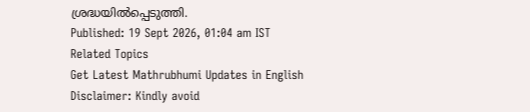ശ്രദ്ധയിൽപ്പെടുത്തി.
Published: 19 Sept 2026, 01:04 am IST
Related Topics
Get Latest Mathrubhumi Updates in English
Disclaimer: Kindly avoid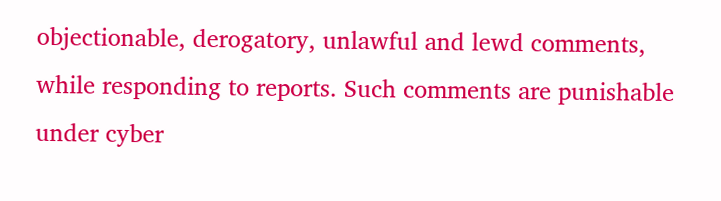objectionable, derogatory, unlawful and lewd comments, while responding to reports. Such comments are punishable under cyber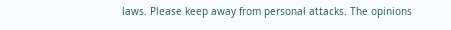laws. Please keep away from personal attacks. The opinions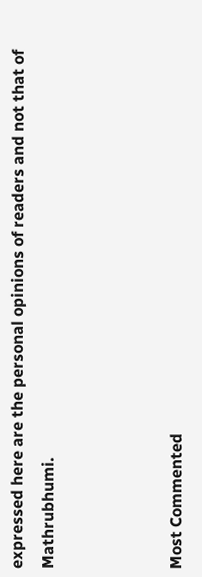expressed here are the personal opinions of readers and not that of Mathrubhumi.



Most Commented